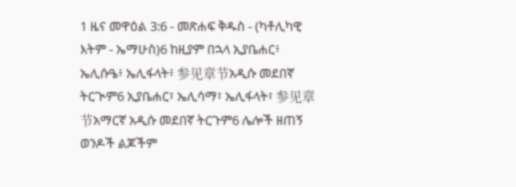1 ዜና መዋዕል 3:6 - መጽሐፍ ቅዱስ - (ካቶሊካዊ እትም - ኤማሁስ)6 ከዚያም በኋላ ኢያቤሐር፥ ኤሊሱዔ፥ ኤሊፋላት፥ 参见章节አዲሱ መደበኛ ትርጒም6 ኢያቤሐር፣ ኤሊሳማ፣ ኤሊፋላት፣ 参见章节አማርኛ አዲሱ መደበኛ ትርጉም6 ሌሎች ዘጠኝ ወንዶች ልጆችም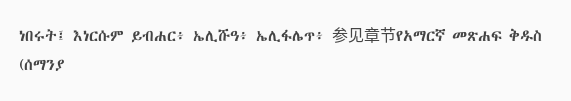ነበሩት፤ እነርሱም ይብሐር፥ ኤሊሹዓ፥ ኤሊፋሌጥ፥ 参见章节የአማርኛ መጽሐፍ ቅዱስ (ሰማንያ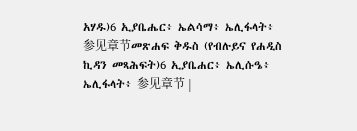አሃዱ)6 ኢያቤሔር፥ ኤልሳማ፥ ኤሊፋላት፥ 参见章节መጽሐፍ ቅዱስ (የብሉይና የሐዲስ ኪዳን መጻሕፍት)6 ኢያቤሐር፥ ኤሊሱዔ፥ ኤሊፋላት፥ 参见章节 |